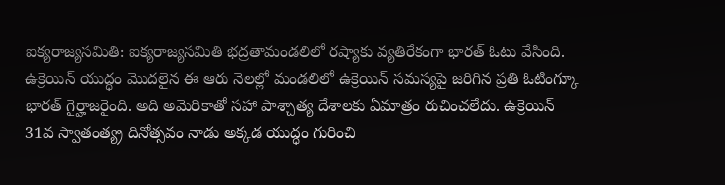ఐక్యరాజ్యసమితి: ఐక్యరాజ్యసమితి భద్రతామండలిలో రష్యాకు వ్యతిరేకంగా భారత్ ఓటు వేసింది. ఉక్రెయిన్ యుద్ధం మొదలైన ఈ ఆరు నెలల్లో మండలిలో ఉక్రెయిన్ సమస్యపై జరిగిన ప్రతి ఓటింగ్కూ భారత్ గైర్హాజరైంది. అది అమెరికాతో సహా పాశ్చాత్య దేశాలకు ఏమాత్రం రుచించలేదు. ఉక్రెయిన్ 31వ స్వాతంత్య్ర దినోత్సవం నాడు అక్కడ యుద్ధం గురించి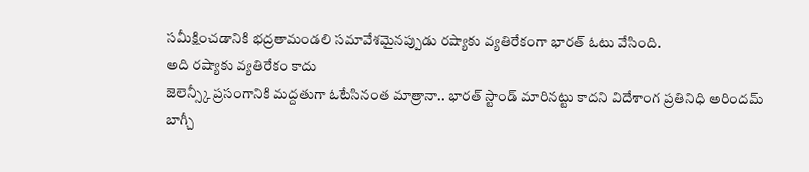సమీక్షించడానికి భద్రతామండలి సమావేశమైనప్పుడు రష్యాకు వ్యతిరేకంగా భారత్ ఓటు వేసింది.
అది రష్యాకు వ్యతిరేకం కాదు
జెలెన్స్కీ ప్రసంగానికి మద్దతుగా ఓటేసినంత మాత్రానా.. భారత్ స్టాండ్ మారినట్టు కాదని విదేశాంగ ప్రతినిధి అరిందమ్ బాగ్చీ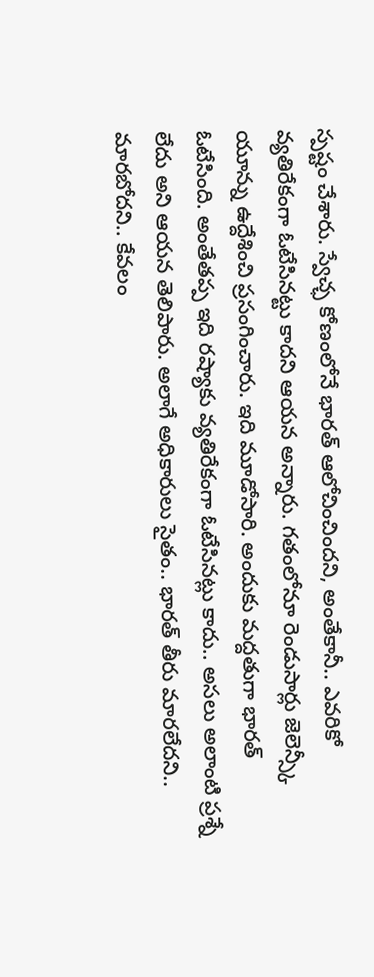స్పష్టం చేశారు. స్వేచ్ఛ కోణంలోనే భారత్ ఆలోచించిందని, అంతేకానీ.. ఎవరికో వ్యతిరేకంగా ఓటేసినట్టు కాదని ఆయన అన్నారు. గతంలోనూ రెండుసార్లు జెలెన్స్కీ యూన్ను ఉద్దేశించి ప్రసంగించారు. ఇది మూడోసారి. అందుకు మద్దతుగా భారత్ ఓటేసింది. అంతేతప్ప ఇది రష్యాకు వ్యతిరేకంగా ఓటేసినట్లు కాదు.. అసలు అలాంటి ప్రశ్నే లేదు అని ఆయన తెలిపారు. అలాగే అధికారులు సైతం.. భారత్ తీరు మారలేదని.. మారబోదని.. కేవలం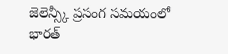జెలెన్స్కీ ప్రసంగ సమయంలో భారత్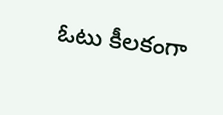ఓటు కీలకంగా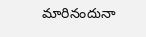మారినందునా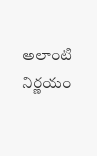అలాంటి నిర్ణయం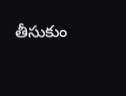తీసుకుం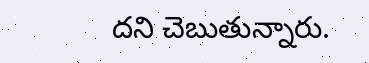దని చెబుతున్నారు.